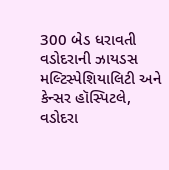300 બેડ ધરાવતી વડોદરાની ઝાયડસ મલ્ટિસ્પેશિયાલિટી અને કેન્સર હૉસ્પિટલે, વડોદરા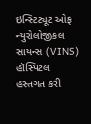ઇન્સ્ટિટ્યૂટ ઓફ ન્યુરોલોજીકલ સાયન્સ (VINS) હૉસ્પિટલ હસ્તગત કરી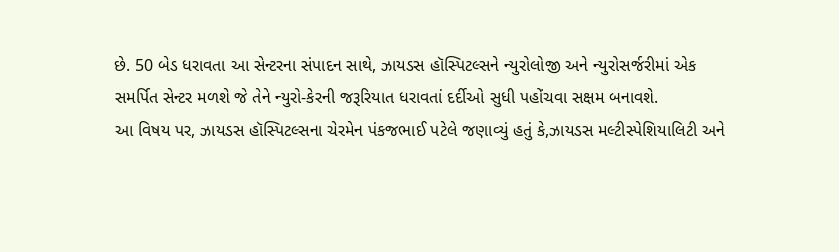છે. 50 બેડ ધરાવતા આ સેન્ટરના સંપાદન સાથે, ઝાયડસ હૉસ્પિટલ્સને ન્યુરોલોજી અને ન્યુરોસર્જરીમાં એક સમર્પિત સેન્ટર મળશે જે તેને ન્યુરો-કેરની જરૂરિયાત ધરાવતાં દર્દીઓ સુધી પહોંચવા સક્ષમ બનાવશે.
આ વિષય પર, ઝાયડસ હૉસ્પિટલ્સના ચેરમેન પંકજભાઈ પટેલે જણાવ્યું હતું કે,ઝાયડસ મલ્ટીસ્પેશિયાલિટી અને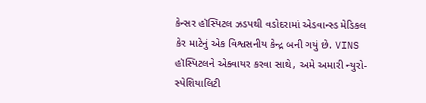કેન્સર હૉસ્પિટલ ઝડપથી વડોદરામાં એડવાન્સ્ડ મેડિકલ કેર માટેનું એક વિશ્વસનીય કેન્દ્ર બની ગયું છે. VINS હૉસ્પિટલને એક્વાયર કરવા સાથે, અમે અમારી ન્યુરો-સ્પેશિયાલિટી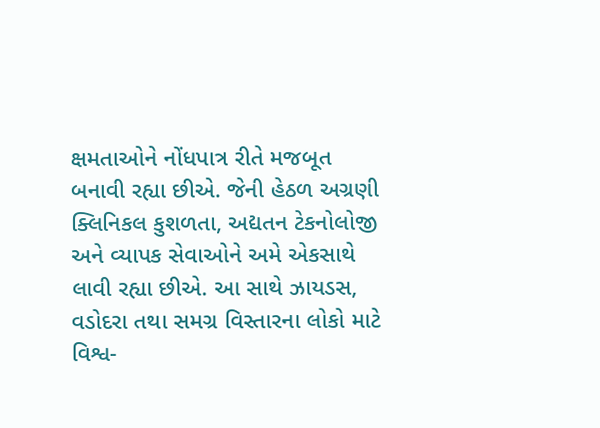ક્ષમતાઓને નોંધપાત્ર રીતે મજબૂત બનાવી રહ્યા છીએ. જેની હેઠળ અગ્રણી ક્લિનિકલ કુશળતા, અદ્યતન ટેકનોલોજી અને વ્યાપક સેવાઓને અમે એકસાથે લાવી રહ્યા છીએ. આ સાથે ઝાયડસ, વડોદરા તથા સમગ્ર વિસ્તારના લોકો માટે વિશ્વ-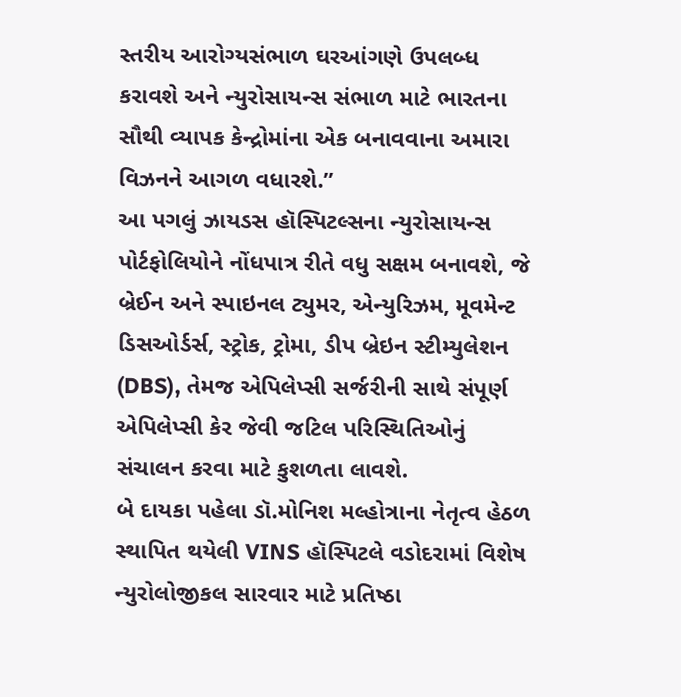સ્તરીય આરોગ્યસંભાળ ઘરઆંગણે ઉપલબ્ધ કરાવશે અને ન્યુરોસાયન્સ સંભાળ માટે ભારતના સૌથી વ્યાપક કેન્દ્રોમાંના એક બનાવવાના અમારા વિઝનને આગળ વધારશે.”
આ પગલું ઝાયડસ હૉસ્પિટલ્સના ન્યુરોસાયન્સ પોર્ટફોલિયોને નોંધપાત્ર રીતે વધુ સક્ષમ બનાવશે, જે બ્રેઈન અને સ્પાઇનલ ટ્યુમર, એન્યુરિઝમ, મૂવમેન્ટ ડિસઓર્ડર્સ, સ્ટ્રોક, ટ્રોમા, ડીપ બ્રેઇન સ્ટીમ્યુલેશન (DBS), તેમજ એપિલેપ્સી સર્જરીની સાથે સંપૂર્ણ એપિલેપ્સી કેર જેવી જટિલ પરિસ્થિતિઓનું સંચાલન કરવા માટે કુશળતા લાવશે.
બે દાયકા પહેલા ડૉ.મોનિશ મલ્હોત્રાના નેતૃત્વ હેઠળ સ્થાપિત થયેલી VINS હૉસ્પિટલે વડોદરામાં વિશેષ ન્યુરોલોજીકલ સારવાર માટે પ્રતિષ્ઠા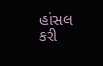હાંસલ કરી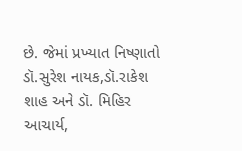છે. જેમાં પ્રખ્યાત નિષ્ણાતો ડૉ.સુરેશ નાયક,ડૉ.રાકેશ શાહ અને ડૉ. મિહિર આચાર્ય,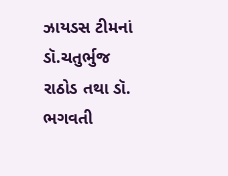ઝાયડસ ટીમનાં ડૉ.ચતુર્ભુજ રાઠોડ તથા ડૉ. ભગવતી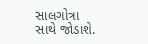સાલગોત્રા સાથે જોડાશે.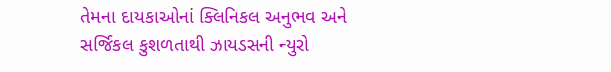તેમના દાયકાઓનાં ક્લિનિકલ અનુભવ અને સર્જિકલ કુશળતાથી ઝાયડસની ન્યુરો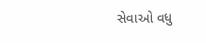સેવાઓ વધુ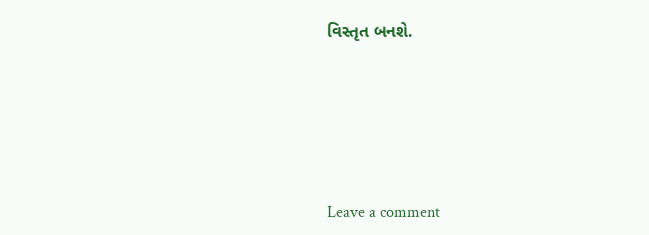વિસ્તૃત બનશે.






Leave a comment